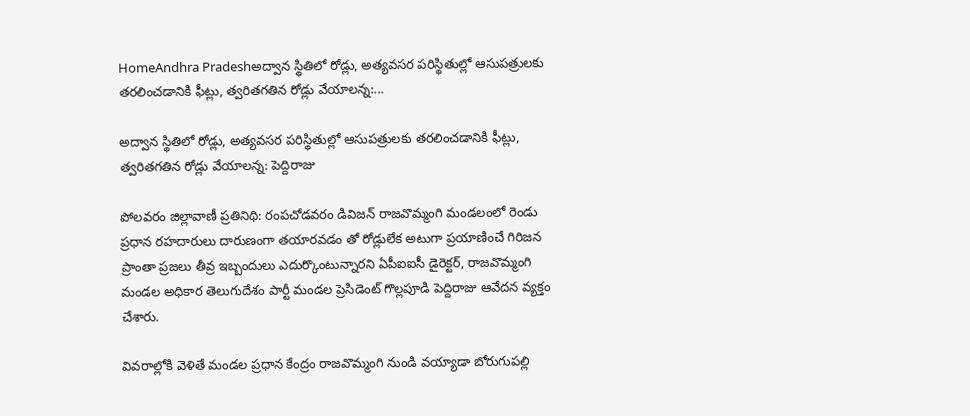HomeAndhra Pradeshఅద్వాన స్థితిలో రోడ్లు, అత్యవసర పరిస్థితుల్లో ఆసుపత్రులకు తరలించడానికి ఫీట్లు, త్వరితగతిన రోడ్లు వేయాలన్న:...

అద్వాన స్థితిలో రోడ్లు, అత్యవసర పరిస్థితుల్లో ఆసుపత్రులకు తరలించడానికి ఫీట్లు, త్వరితగతిన రోడ్లు వేయాలన్న: పెద్దిరాజు

పోలవరం జిల్లావాణీ ప్రతినిథి: రంపచోడవరం డివిజన్ రాజవొమ్మంగి మండలంలో రెండు ప్రధాన రహదారులు దారుణంగా తయారవడం తో రోడ్లులేక అటుగా ప్రయాణించే గిరిజన ప్రాంతా ప్రజలు తీవ్ర ఇబ్బందులు ఎదుర్కొంటున్నారని ఏపీఐఐసీ డైరెక్టర్, రాజవొమ్మంగి మండల అధికార తెలుగుదేశం పార్టీ మండల ప్రెసిడెంట్ గొల్లపూడి పెద్దిరాజు ఆవేదన వ్యక్తం చేశారు.

వివరాల్లోకి వెళితే మండల ప్రధాన కేంద్రం రాజవొమ్మంగి నుండి వయ్యాడా బోరుగుపల్లి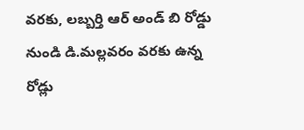వరకు, లబ్బర్తి ఆర్ అండ్ బి రోడ్డు నుండి డి.మల్లవరం వరకు ఉన్న రోడ్లు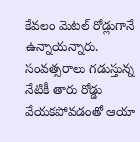కేవలం మెటల్ రోడ్లుగానే ఉన్నాయన్నారు. సంవత్సరాలు గడుస్తున్న నేటికీ తారు రోడ్డు వేయకపోవడంతో ఆయా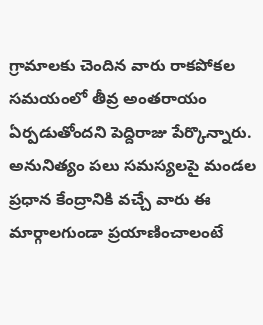గ్రామాలకు చెందిన వారు రాకపోకల సమయంలో తీవ్ర అంతరాయం ఏర్పడుతోందని పెద్దిరాజు పేర్కొన్నారు. అనునిత్యం పలు సమస్యలపై మండల ప్రధాన కేంద్రానికి వచ్చే వారు ఈ మార్గాలగుండా ప్రయాణించాలంటే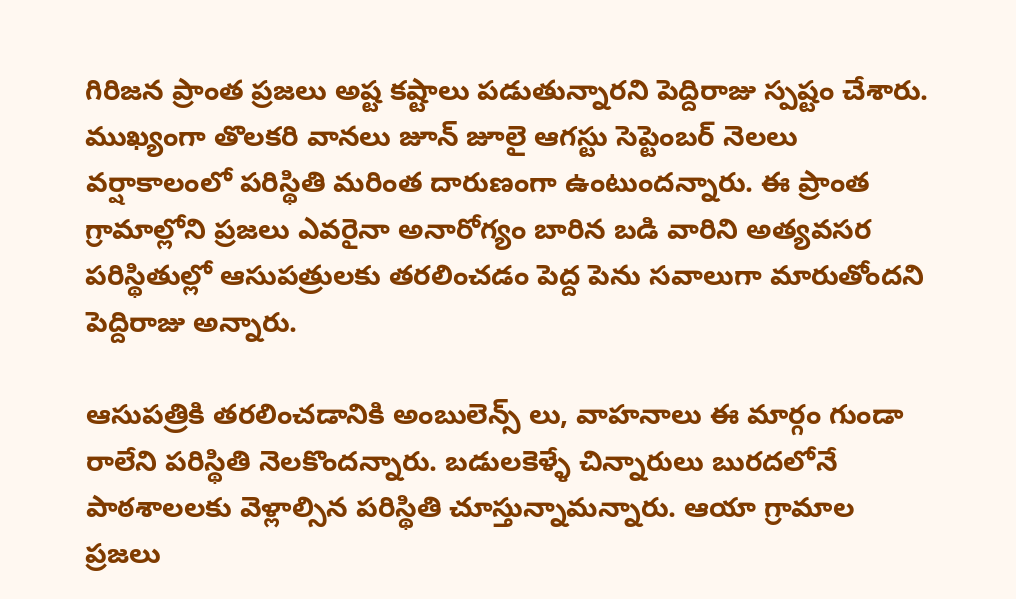గిరిజన ప్రాంత ప్రజలు అష్ట కష్టాలు పడుతున్నారని పెద్దిరాజు స్పష్టం చేశారు. ముఖ్యంగా తొలకరి వానలు జూన్ జూలై ఆగస్టు సెప్టెంబర్ నెలలు వర్షాకాలంలో పరిస్థితి మరింత దారుణంగా ఉంటుందన్నారు. ఈ ప్రాంత గ్రామాల్లోని ప్రజలు ఎవరైనా అనారోగ్యం బారిన బడి వారిని అత్యవసర పరిస్థితుల్లో ఆసుపత్రులకు తరలించడం పెద్ద పెను సవాలుగా మారుతోందని పెద్దిరాజు అన్నారు.

ఆసుపత్రికి తరలించడానికి అంబులెన్స్ లు, వాహనాలు ఈ మార్గం గుండా రాలేని పరిస్థితి నెలకొందన్నారు. బడులకెళ్ళే చిన్నారులు బురదలోనే పాఠశాలలకు వెళ్లాల్సిన పరిస్థితి చూస్తున్నామన్నారు. ఆయా గ్రామాల ప్రజలు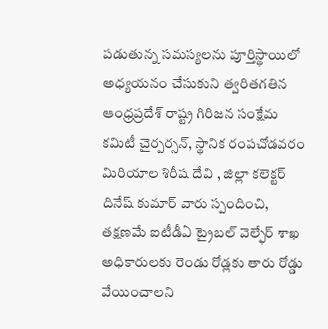పడుతున్న సమస్యలను పూర్తిస్థాయిలో అధ్యయనం చేసుకుని త్వరితగతిన ఆంధ్రప్రదేశ్ రాష్ట్ర గిరిజన సంక్షేమ కమిటీ చైర్పర్సన్, స్థానిక రంపచోడవరం మిరియాల శిరీష దేవి , జిల్లా కలెక్టర్ దినేష్ కుమార్ వారు స్పందించి, తక్షణమే ఐటీడీఏ ట్రైబల్ వెల్ఫేర్ శాఖ అధికారులకు రెండు రోడ్లకు తారు రోడ్డు వేయించాలని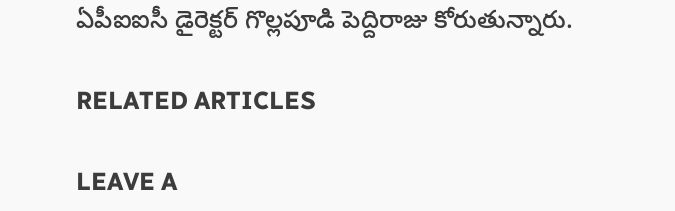ఏపీఐఐసీ డైరెక్టర్ గొల్లపూడి పెద్దిరాజు కోరుతున్నారు.

RELATED ARTICLES

LEAVE A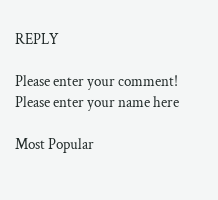REPLY

Please enter your comment!
Please enter your name here

Most Popular